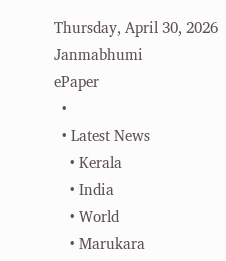Thursday, April 30, 2026
Janmabhumi
ePaper
  •
  • Latest News
    • Kerala
    • India
    • World
    • Marukara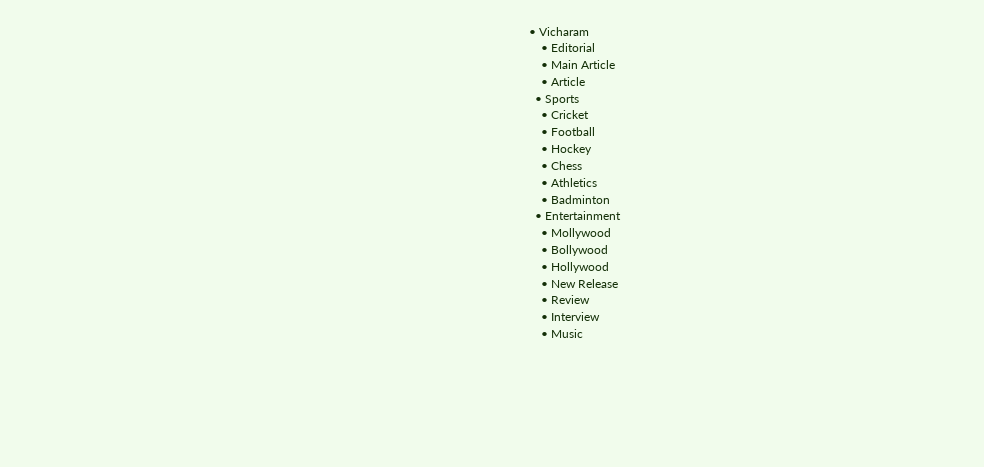• Vicharam
    • Editorial
    • Main Article
    • Article
  • Sports
    • Cricket
    • Football
    • Hockey
    • Chess
    • Athletics
    • Badminton
  • Entertainment
    • Mollywood
    • Bollywood
    • Hollywood
    • New Release
    • Review
    • Interview
    • Music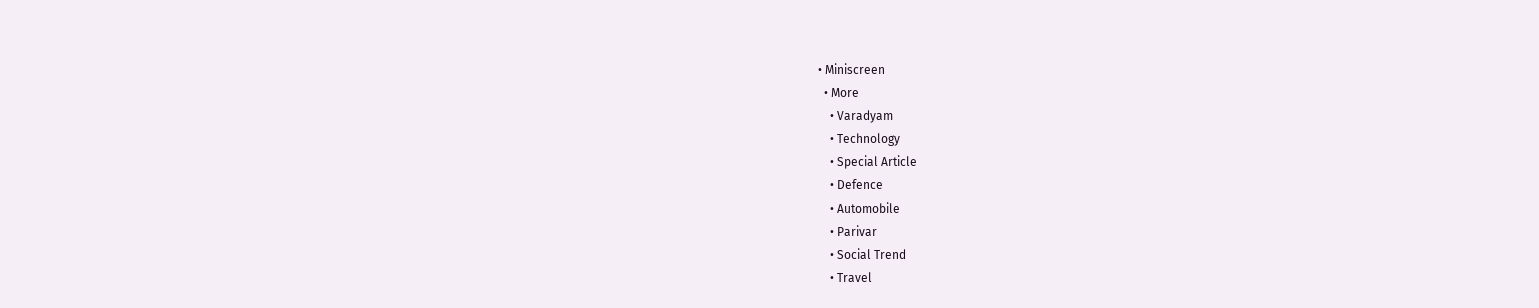• Miniscreen
  • More
    • Varadyam
    • Technology
    • Special Article
    • Defence
    • Automobile
    • Parivar
    • Social Trend
    • Travel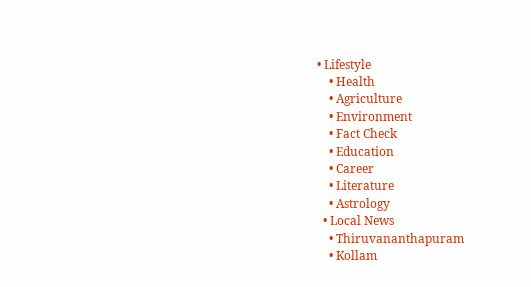• Lifestyle
    • Health
    • Agriculture
    • Environment
    • Fact Check
    • Education
    • Career
    • Literature
    • Astrology
  • Local News
    • Thiruvananthapuram
    • Kollam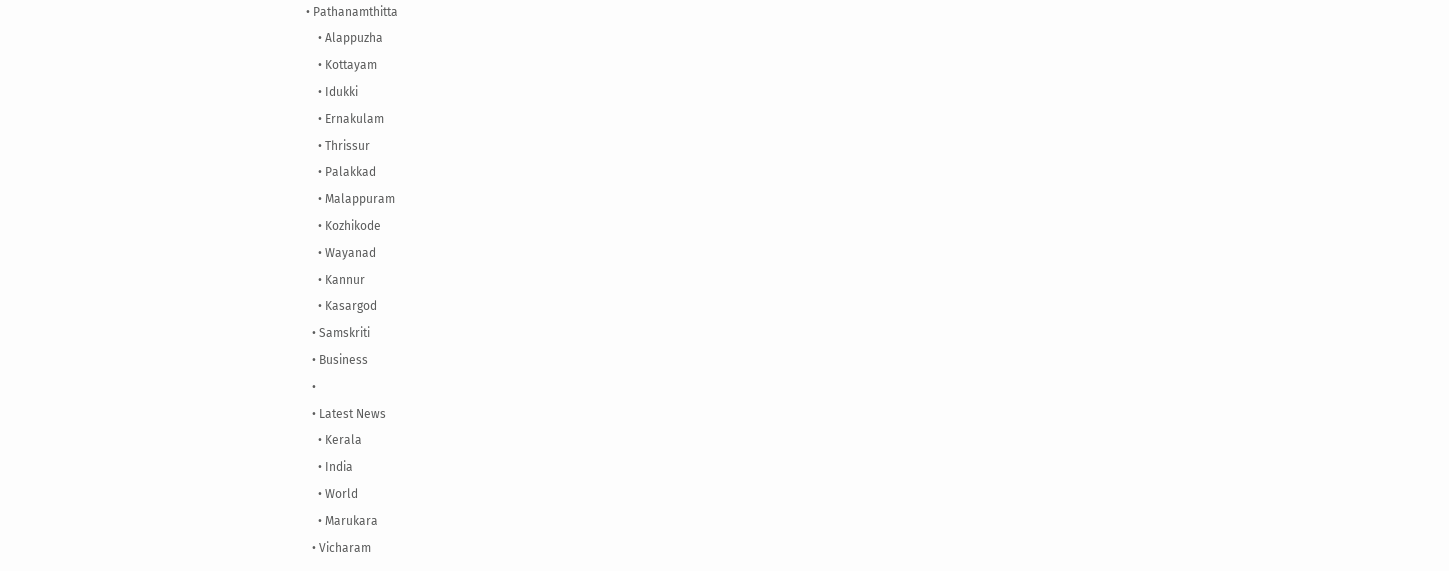• Pathanamthitta
    • Alappuzha
    • Kottayam
    • Idukki
    • Ernakulam
    • Thrissur
    • Palakkad
    • Malappuram
    • Kozhikode
    • Wayanad
    • Kannur
    • Kasargod
  • Samskriti
  • Business
  •
  • Latest News
    • Kerala
    • India
    • World
    • Marukara
  • Vicharam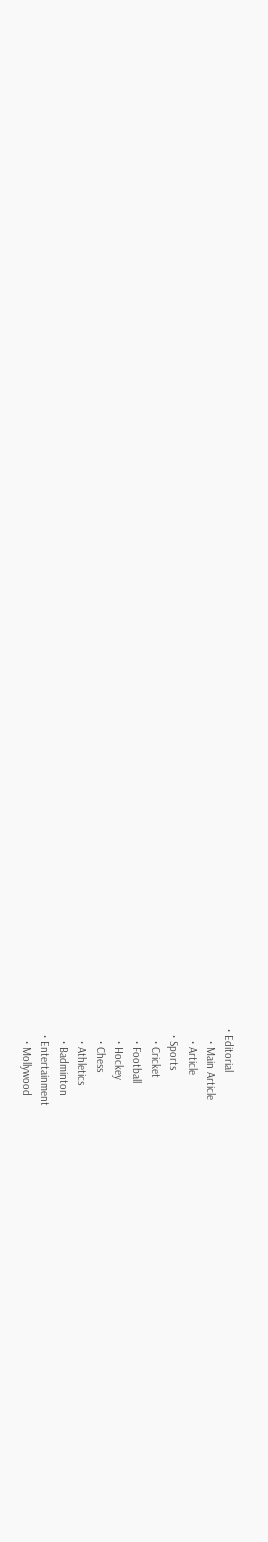• Editorial
    • Main Article
    • Article
  • Sports
    • Cricket
    • Football
    • Hockey
    • Chess
    • Athletics
    • Badminton
  • Entertainment
    • Mollywood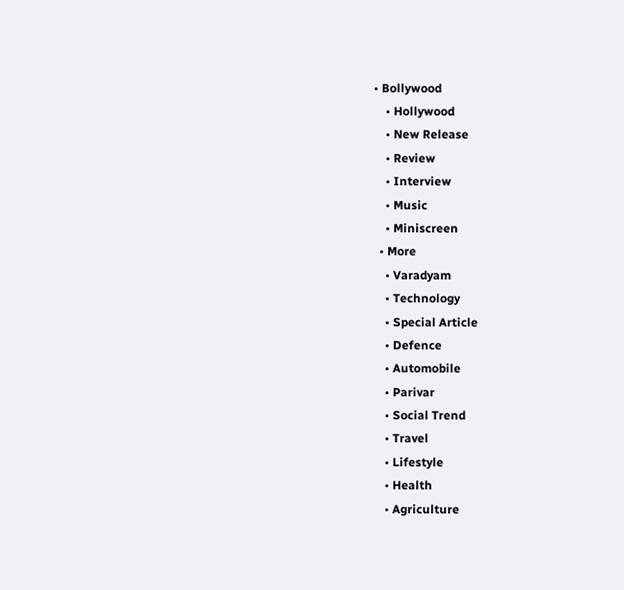• Bollywood
    • Hollywood
    • New Release
    • Review
    • Interview
    • Music
    • Miniscreen
  • More
    • Varadyam
    • Technology
    • Special Article
    • Defence
    • Automobile
    • Parivar
    • Social Trend
    • Travel
    • Lifestyle
    • Health
    • Agriculture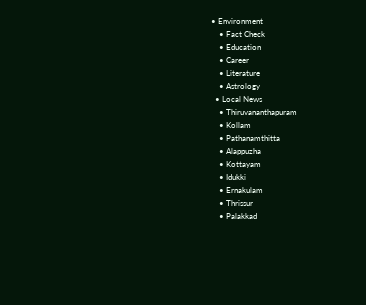• Environment
    • Fact Check
    • Education
    • Career
    • Literature
    • Astrology
  • Local News
    • Thiruvananthapuram
    • Kollam
    • Pathanamthitta
    • Alappuzha
    • Kottayam
    • Idukki
    • Ernakulam
    • Thrissur
    • Palakkad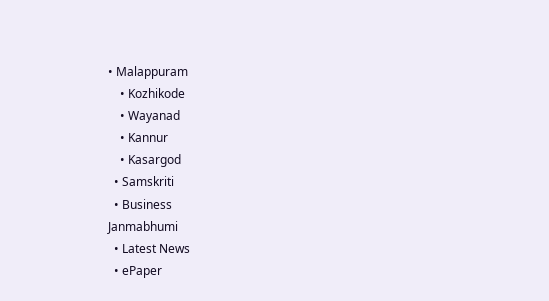• Malappuram
    • Kozhikode
    • Wayanad
    • Kannur
    • Kasargod
  • Samskriti
  • Business
Janmabhumi
  • Latest News
  • ePaper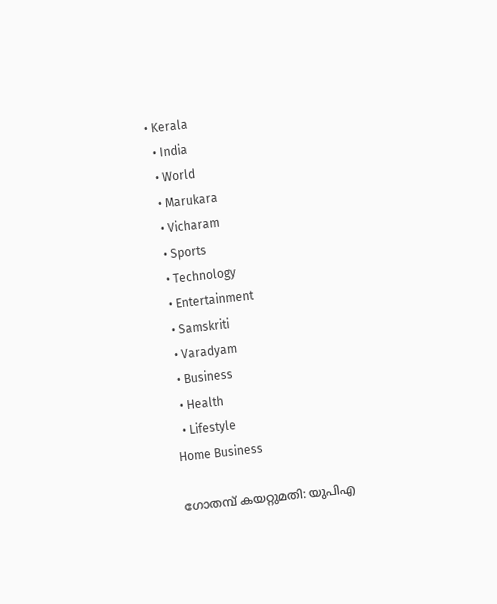• Kerala
  • India
  • World
  • Marukara
  • Vicharam
  • Sports
  • Technology
  • Entertainment
  • Samskriti
  • Varadyam
  • Business
  • Health
  • Lifestyle
Home Business

ഗോതമ്പ്‌ കയറ്റുമതി: യുപിഎ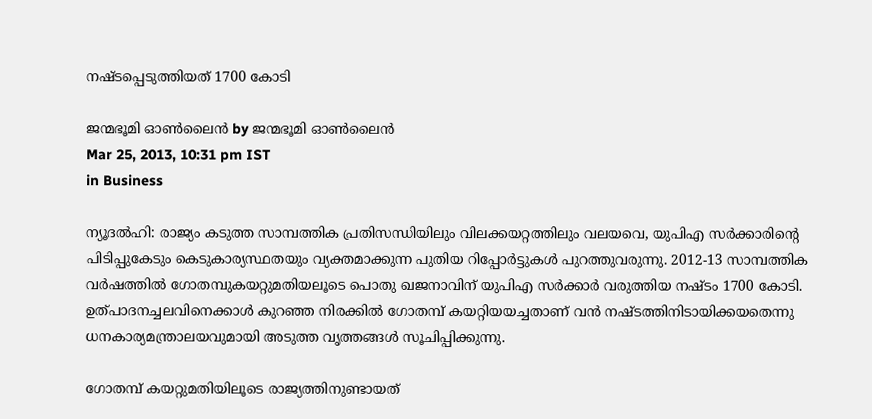നഷ്ടപ്പെടുത്തിയത്‌ 1700 കോടി

ജന്മഭൂമി ഓണ്‍ലൈന്‍ by ജന്മഭൂമി ഓണ്‍ലൈന്‍
Mar 25, 2013, 10:31 pm IST
in Business

ന്യൂദല്‍ഹി: രാജ്യം കടുത്ത സാമ്പത്തിക പ്രതിസന്ധിയിലും വിലക്കയറ്റത്തിലും വലയവെ, യുപിഎ സര്‍ക്കാരിന്റെ പിടിപ്പുകേടും കെടുകാര്യസ്ഥതയും വ്യക്തമാക്കുന്ന പുതിയ റിപ്പോര്‍ട്ടുകള്‍ പുറത്തുവരുന്നു. 2012-13 സാമ്പത്തിക വര്‍ഷത്തില്‍ ഗോതമ്പുകയറ്റുമതിയലൂടെ പൊതു ഖജനാവിന്‌ യുപിഎ സര്‍ക്കാര്‍ വരുത്തിയ നഷ്ടം 1700 കോടി. ഉത്പാദനച്ചലവിനെക്കാള്‍ കുറഞ്ഞ നിരക്കില്‍ ഗോതമ്പ്‌ കയറ്റിയയച്ചതാണ്‌ വന്‍ നഷ്ടത്തിനിടായിക്കയതെന്നു ധനകാര്യമന്ത്രാലയവുമായി അടുത്ത വൃത്തങ്ങള്‍ സൂചിപ്പിക്കുന്നു.

ഗോതമ്പ്‌ കയറ്റുമതിയിലൂടെ രാജ്യത്തിനുണ്ടായത്‌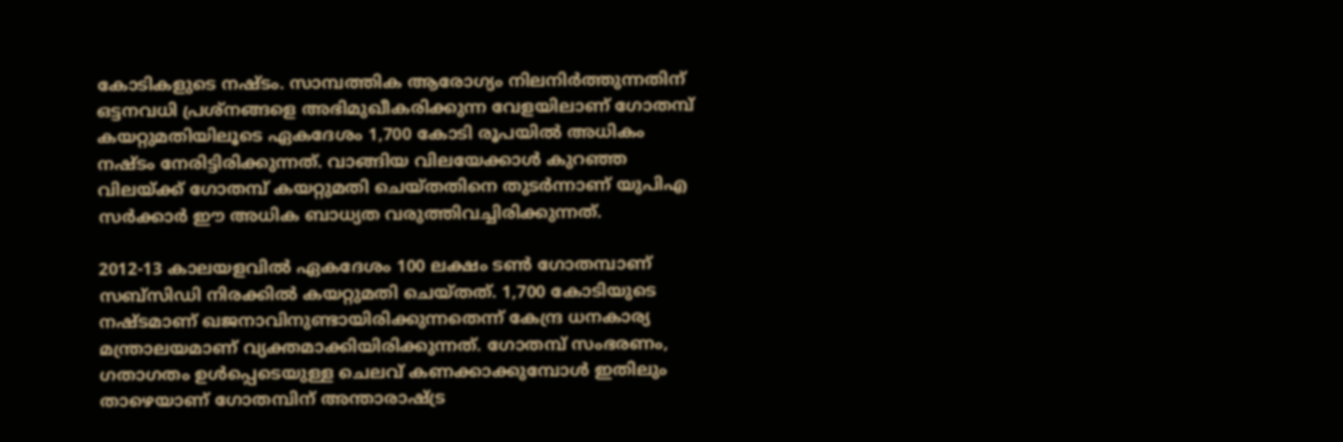കോടികളുടെ നഷ്ടം. സാമ്പത്തിക ആരോഗ്യം നിലനിര്‍ത്തുന്നതിന്‌ ഒട്ടനവധി പ്രശ്നങ്ങളെ അഭിമുഖീകരിക്കുന്ന വേളയിലാണ്‌ ഗോതമ്പ്‌ കയറ്റുമതിയിലൂടെ ഏകദേശം 1,700 കോടി രൂപയില്‍ അധികം നഷ്ടം നേരിട്ടിരിക്കുന്നത്‌. വാങ്ങിയ വിലയേക്കാള്‍ കുറഞ്ഞ വിലയ്‌ക്ക്‌ ഗോതമ്പ്‌ കയറ്റുമതി ചെയ്തതിനെ തുടര്‍ന്നാണ്‌ യുപിഎ സര്‍ക്കാര്‍ ഈ അധിക ബാധ്യത വരുത്തിവച്ചിരിക്കുന്നത്‌.

2012-13 കാലയളവില്‍ ഏകദേശം 100 ലക്ഷം ടണ്‍ ഗോതമ്പാണ്‌ സബ്സിഡി നിരക്കില്‍ കയറ്റുമതി ചെയ്തത്‌. 1,700 കോടിയുടെ നഷ്ടമാണ്‌ ഖജനാവിനുണ്ടായിരിക്കുന്നതെന്ന്‌ കേന്ദ്ര ധനകാര്യ മന്ത്രാലയമാണ്‌ വ്യക്തമാക്കിയിരിക്കുന്നത്‌. ഗോതമ്പ്‌ സംഭരണം, ഗതാഗതം ഉള്‍പ്പെടെയുള്ള ചെലവ്‌ കണക്കാക്കുമ്പോള്‍ ഇതിലും താഴെയാണ്‌ ഗോതമ്പിന്‌ അന്താരാഷ്‌ട്ര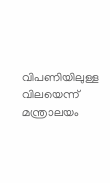വിപണിയിലുള്ള വിലയെന്ന്‌ മന്ത്രാലയം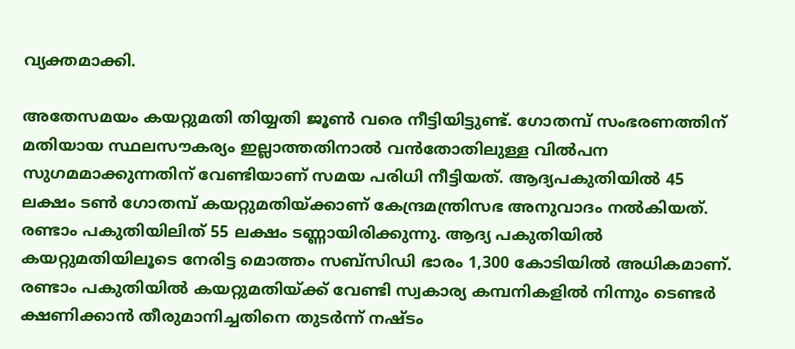വ്യക്തമാക്കി.

അതേസമയം കയറ്റുമതി തിയ്യതി ജൂണ്‍ വരെ നീട്ടിയിട്ടുണ്ട്‌. ഗോതമ്പ്‌ സംഭരണത്തിന്‌ മതിയായ സ്ഥലസൗകര്യം ഇല്ലാത്തതിനാല്‍ വന്‍തോതിലുള്ള വില്‍പന സുഗമമാക്കുന്നതിന്‌ വേണ്ടിയാണ്‌ സമയ പരിധി നീട്ടിയത്‌. ആദ്യപകുതിയില്‍ 45 ലക്ഷം ടണ്‍ ഗോതമ്പ്‌ കയറ്റുമതിയ്‌ക്കാണ്‌ കേന്ദ്രമന്ത്രിസഭ അനുവാദം നല്‍കിയത്‌. രണ്ടാം പകുതിയിലിത്‌ 55 ലക്ഷം ടണ്ണായിരിക്കുന്നു. ആദ്യ പകുതിയില്‍ കയറ്റുമതിയിലൂടെ നേരിട്ട മൊത്തം സബ്സിഡി ഭാരം 1,300 കോടിയില്‍ അധികമാണ്‌. രണ്ടാം പകുതിയില്‍ കയറ്റുമതിയ്‌ക്ക്‌ വേണ്ടി സ്വകാര്യ കമ്പനികളില്‍ നിന്നും ടെണ്ടര്‍ ക്ഷണിക്കാന്‍ തീരുമാനിച്ചതിനെ തുടര്‍ന്ന്‌ നഷ്ടം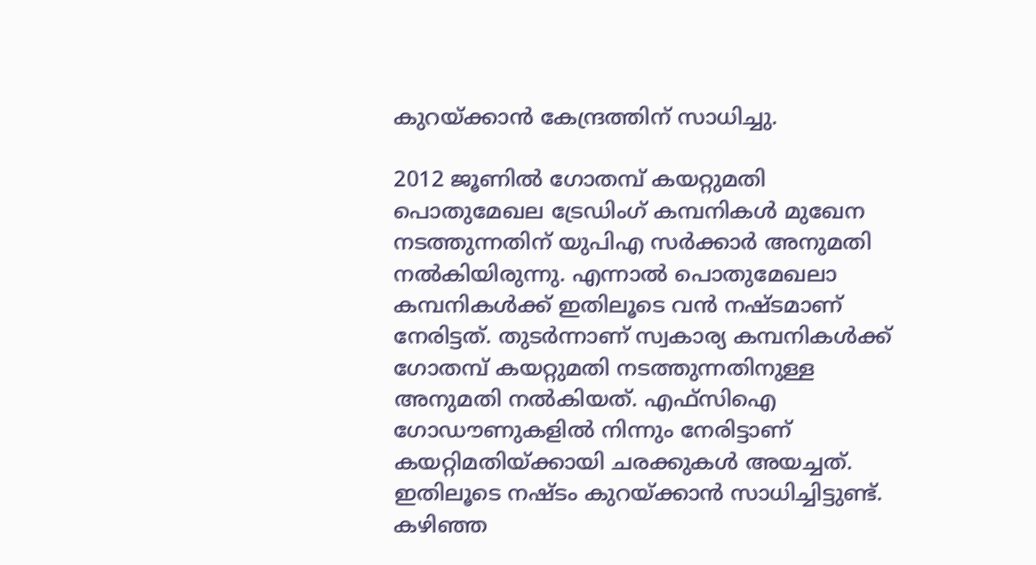കുറയ്‌ക്കാന്‍ കേന്ദ്രത്തിന്‌ സാധിച്ചു.

2012 ജൂണില്‍ ഗോതമ്പ്‌ കയറ്റുമതി പൊതുമേഖല ട്രേഡിംഗ്‌ കമ്പനികള്‍ മുഖേന നടത്തുന്നതിന്‌ യുപിഎ സര്‍ക്കാര്‍ അനുമതി നല്‍കിയിരുന്നു. എന്നാല്‍ പൊതുമേഖലാ കമ്പനികള്‍ക്ക്‌ ഇതിലൂടെ വന്‍ നഷ്ടമാണ്‌ നേരിട്ടത്‌. തുടര്‍ന്നാണ്‌ സ്വകാര്യ കമ്പനികള്‍ക്ക്‌ ഗോതമ്പ്‌ കയറ്റുമതി നടത്തുന്നതിനുള്ള അനുമതി നല്‍കിയത്‌. എഫ്സിഐ ഗോഡൗണുകളില്‍ നിന്നും നേരിട്ടാണ്‌ കയറ്റിമതിയ്‌ക്കായി ചരക്കുകള്‍ അയച്ചത്‌. ഇതിലൂടെ നഷ്ടം കുറയ്‌ക്കാന്‍ സാധിച്ചിട്ടുണ്ട്‌. കഴിഞ്ഞ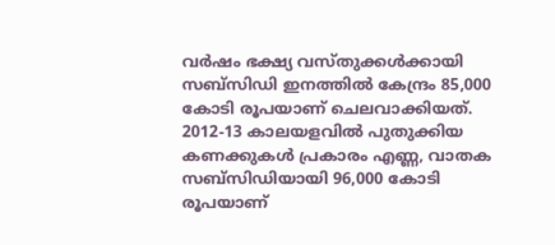വര്‍ഷം ഭക്ഷ്യ വസ്തുക്കള്‍ക്കായി സബ്സിഡി ഇനത്തില്‍ കേന്ദ്രം 85,000 കോടി രൂപയാണ്‌ ചെലവാക്കിയത്‌. 2012-13 കാലയളവില്‍ പുതുക്കിയ കണക്കുകള്‍ പ്രകാരം എണ്ണ, വാതക സബ്സിഡിയായി 96,000 കോടി രൂപയാണ്‌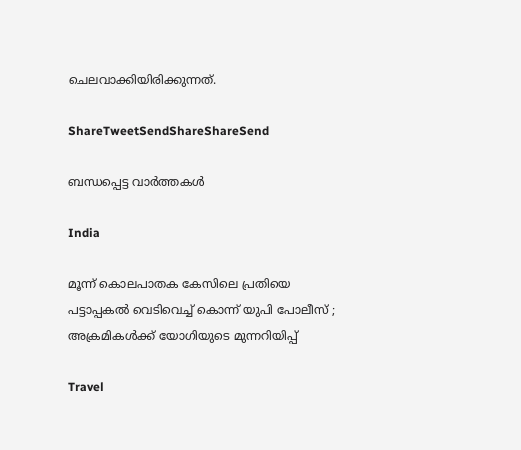ചെലവാക്കിയിരിക്കുന്നത്‌.

ShareTweetSendShareShareSend

ബന്ധപ്പെട്ട വാര്‍ത്തകള്‍

India

മൂന്ന് കൊലപാതക കേസിലെ പ്രതിയെ പട്ടാപ്പകൽ വെടിവെച്ച് കൊന്ന് യുപി പോലീസ് ; അക്രമികൾക്ക് യോഗിയുടെ മുന്നറിയിപ്പ്

Travel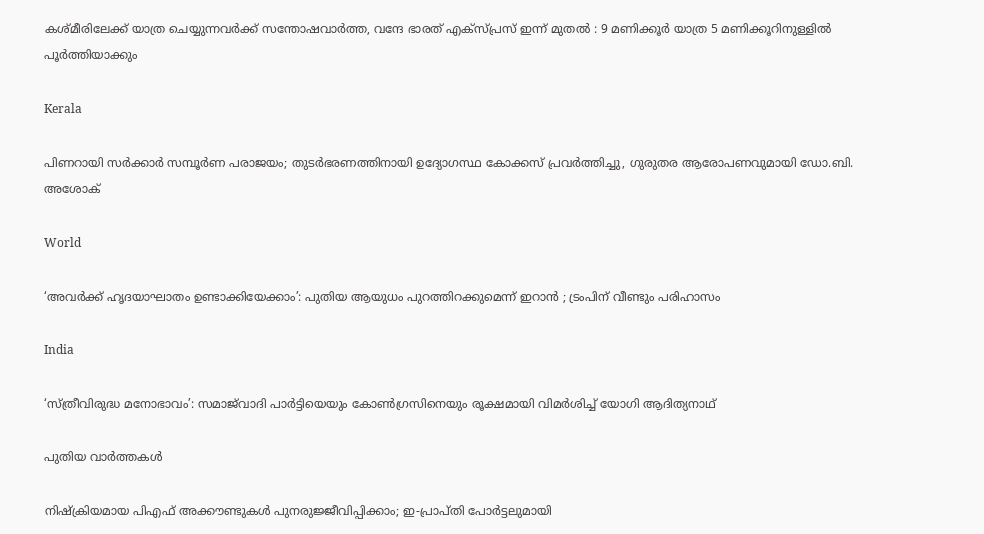കശ്മീരിലേക്ക് യാത്ര ചെയ്യുന്നവർക്ക് സന്തോഷവാർത്ത, വന്ദേ ഭാരത് എക്സ്പ്രസ് ഇന്ന് മുതൽ : 9 മണിക്കൂർ യാത്ര 5 മണിക്കൂറിനുള്ളിൽ പൂർത്തിയാക്കും

Kerala

പിണറായി സർക്കാർ സമ്പൂർണ പരാജയം; തുടർഭരണത്തിനായി ഉദ്യോഗസ്ഥ കോക്കസ് പ്രവർത്തിച്ചു, ഗുരുതര ആരോപണവുമായി ഡോ.ബി. അശോക്

World

‘അവർക്ക് ഹൃദയാഘാതം ഉണ്ടാക്കിയേക്കാം’: പുതിയ ആയുധം പുറത്തിറക്കുമെന്ന് ഇറാൻ ; ട്രംപിന് വീണ്ടും പരിഹാസം

India

‘സ്ത്രീവിരുദ്ധ മനോഭാവം’: സമാജ്‌വാദി പാർട്ടിയെയും കോൺഗ്രസിനെയും രൂക്ഷമായി വിമർശിച്ച് യോഗി ആദിത്യനാഥ്

പുതിയ വാര്‍ത്തകള്‍

നിഷ്‌ക്രിയമായ പിഎഫ് അക്കൗണ്ടുകൾ പുനരുജ്ജീവിപ്പിക്കാം; ഇ-പ്രാപ്തി പോർട്ടലുമായി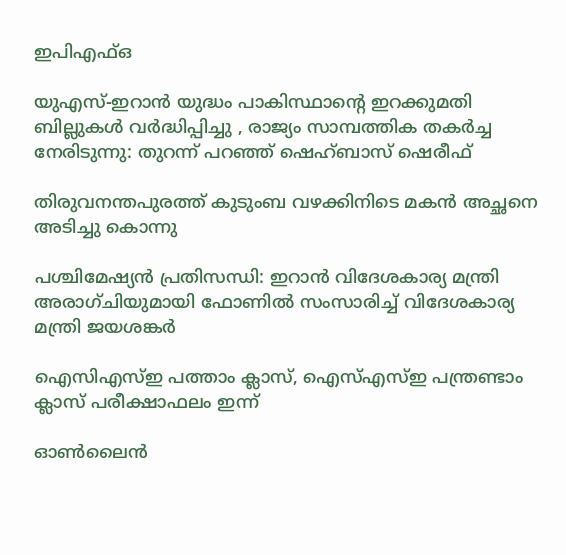ഇപിഎഫ്ഒ

യുഎസ്-ഇറാൻ യുദ്ധം പാകിസ്ഥാന്റെ ഇറക്കുമതി ബില്ലുകൾ വർദ്ധിപ്പിച്ചു , രാജ്യം സാമ്പത്തിക തകർച്ച നേരിടുന്നു: തുറന്ന് പറഞ്ഞ് ഷെഹ്ബാസ് ഷെരീഫ്

തിരുവനന്തപുരത്ത് കുടുംബ വഴക്കിനിടെ മകൻ അച്ഛനെ അടിച്ചു കൊന്നു

പശ്ചിമേഷ്യൻ പ്രതിസന്ധി: ഇറാൻ വിദേശകാര്യ മന്ത്രി അരാഗ്ചിയുമായി ഫോണിൽ സംസാരിച്ച് വിദേശകാര്യ മന്ത്രി ജയശങ്കർ

ഐസിഎസ്ഇ പത്താം ക്ലാസ്, ഐസ്എസ്ഇ പന്ത്രണ്ടാം ക്ലാസ് പരീക്ഷാഫലം ഇന്ന്

ഓൺലൈൻ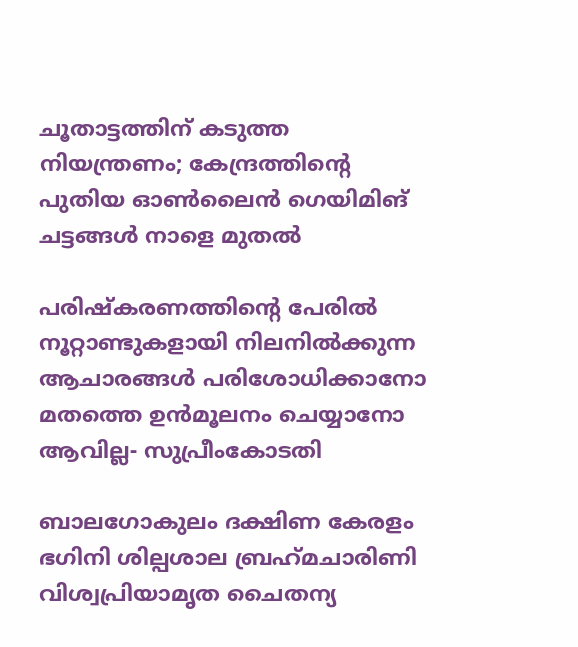ചൂതാട്ടത്തിന് കടുത്ത നിയന്ത്രണം; കേന്ദ്രത്തിന്റെ പുതിയ ഓൺലൈൻ ഗെയിമിങ് ചട്ടങ്ങൾ നാളെ മുതൽ

പരിഷ്കരണത്തിന്റെ പേരിൽ നൂറ്റാണ്ടുകളായി നിലനിൽക്കുന്ന ആചാരങ്ങൾ പരിശോധിക്കാനോ മതത്തെ ഉൻമൂലനം ചെയ്യാനോ ആവില്ല- സുപ്രീംകോടതി

ബാലഗോകുലം ദക്ഷിണ കേരളം ഭഗിനി ശില്പശാല ബ്രഹ്‌മചാരിണി വിശ്വപ്രിയാമൃത ചൈതന്യ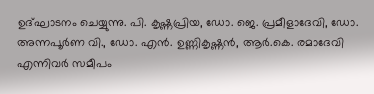ഉദ്ഘാടനം ചെയ്യുന്നു. പി. കൃഷ്ണപ്രിയ, ഡോ. ജെ. പ്രമീളാദേവി, ഡോ. അന്നപൂര്‍ണ വി., ഡോ. എന്‍. ഉണ്ണികൃഷ്ണന്‍, ആര്‍.കെ. രമാദേവി എന്നിവര്‍ സമീപം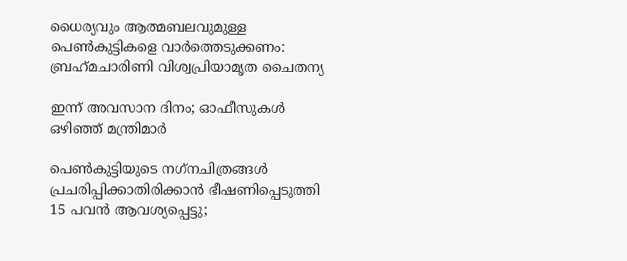ധൈര്യവും ആത്മബലവുമുള്ള പെണ്‍കുട്ടികളെ വാര്‍ത്തെടുക്കണം: ബ്രഹ്‌മചാരിണി വിശ്വപ്രിയാമൃത ചൈതന്യ

ഇന്ന് അവസാന ദിനം; ഓഫീസുകള്‍ ഒഴിഞ്ഞ് മന്ത്രിമാര്‍

പെണ്‍കുട്ടിയുടെ നഗ്‌നചിത്രങ്ങള്‍ പ്രചരിപ്പിക്കാതിരിക്കാൻ ഭീഷണിപ്പെടുത്തി 15 പവന്‍ ആവശ്യപ്പെട്ടു;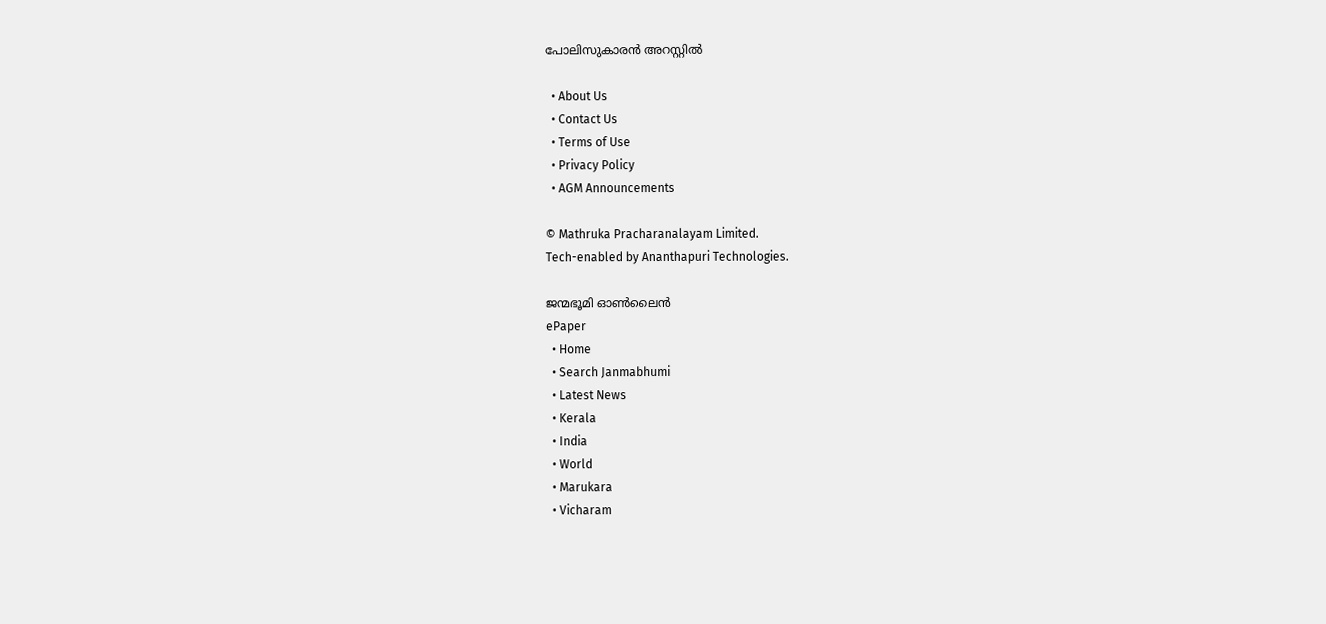പോലിസുകാരന്‍ അറസ്റ്റില്‍

  • About Us
  • Contact Us
  • Terms of Use
  • Privacy Policy
  • AGM Announcements

© Mathruka Pracharanalayam Limited.
Tech-enabled by Ananthapuri Technologies.

ജന്മഭൂമി ഓണ്‍ലൈന്‍
ePaper
  • Home
  • Search Janmabhumi
  • Latest News
  • Kerala
  • India
  • World
  • Marukara
  • Vicharam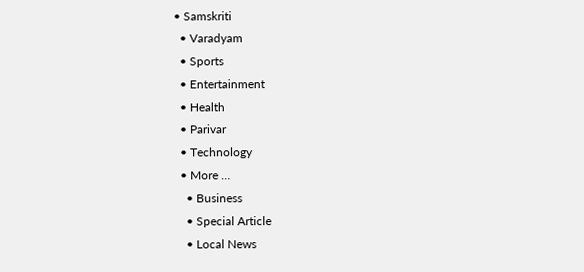• Samskriti
  • Varadyam
  • Sports
  • Entertainment
  • Health
  • Parivar
  • Technology
  • More …
    • Business
    • Special Article
    • Local News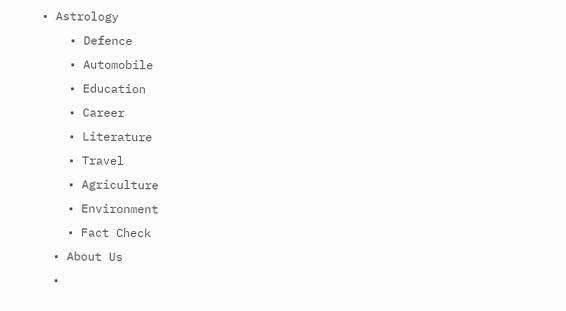• Astrology
    • Defence
    • Automobile
    • Education
    • Career
    • Literature
    • Travel
    • Agriculture
    • Environment
    • Fact Check
  • About Us
  •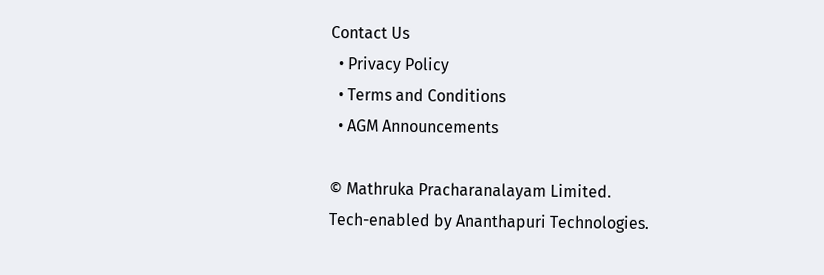Contact Us
  • Privacy Policy
  • Terms and Conditions
  • AGM Announcements

© Mathruka Pracharanalayam Limited.
Tech-enabled by Ananthapuri Technologies.